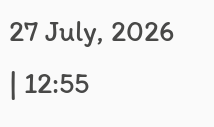27 July, 2026 | 12:55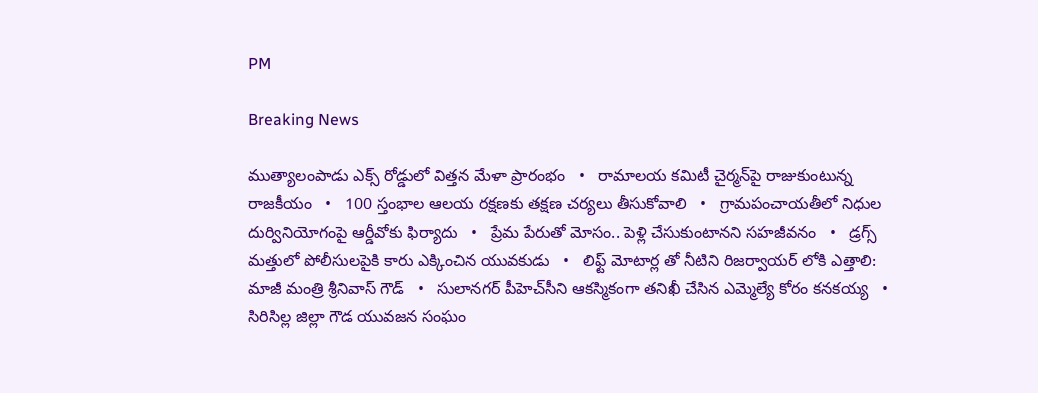PM

Breaking News

ముత్యాలంపాడు ఎక్స్‌ రోడ్డులో విత్తన మేళా ప్రారంభం   •   రామాలయ కమిటీ చైర్మన్‌పై రాజుకుంటున్న రాజకీయం   •   100 స్తంభాల ఆలయ రక్షణకు తక్షణ చర్యలు తీసుకోవాలి   •   గ్రామపంచాయతీలో నిధుల దుర్వినియోగంపై ఆర్డీవోకు ఫిర్యాదు   •   ప్రేమ పేరుతో మోసం.. పెళ్లి చేసుకుంటానని సహజీవనం   •   డ్రగ్స్ మత్తులో పోలీసులపైకి కారు ఎక్కించిన యువకుడు   •   లిఫ్ట్ మోటార్ల తో నీటిని రిజర్వాయర్ లోకి ఎత్తాలి: మాజీ మంత్రి శ్రీనివాస్ గౌడ్   •   సులానగర్ పీహెచ్‌సీని ఆకస్మికంగా తనిఖీ చేసిన ఎమ్మెల్యే కోరం కనకయ్య   •   సిరిసిల్ల జిల్లా గౌడ యువజన సంఘం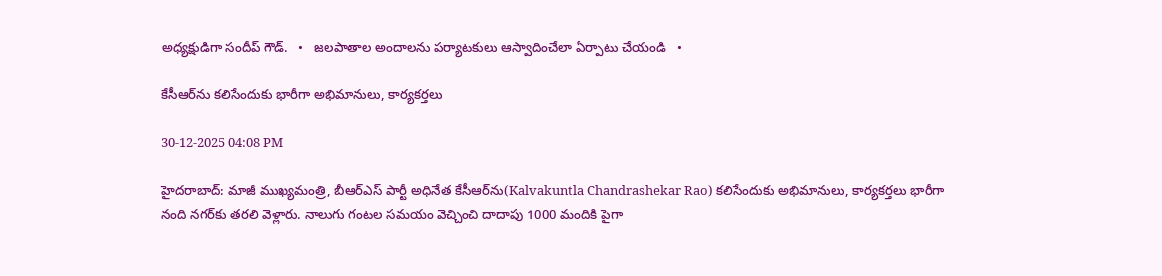అధ్యక్షుడిగా సందీప్ గౌడ్.   •   జలపాతాల అందాలను పర్యాటకులు ఆస్వాదించేలా ఏర్పాటు చేయండి   •

కేసీఆర్‌ను కలిసేందుకు భారీగా అభిమానులు, కార్యకర్తలు

30-12-2025 04:08 PM

హైదరాబాద్: మాజీ ముఖ్యమంత్రి, బీఆర్ఎస్ పార్టీ అధినేత కేసీఆర్‌ను(Kalvakuntla Chandrashekar Rao) కలిసేందుకు అభిమానులు, కార్యకర్తలు భారీగా నంది నగర్‌కు తరలి వెళ్లారు. నాలుగు గంటల సమయం వెచ్చించి దాదాపు 1000 మందికి పైగా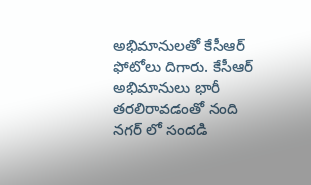అభిమానులతో కేసీఆర్ ఫోటోలు దిగారు. కేసీఆర్ అభిమానులు భారీ తరలిరావడంతో నంది నగర్ లో సందడి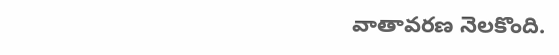వాతావరణ నెలకొంది.